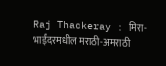Raj Thackeray : मिरा-भाईंदरमधील मराठी-अमराठी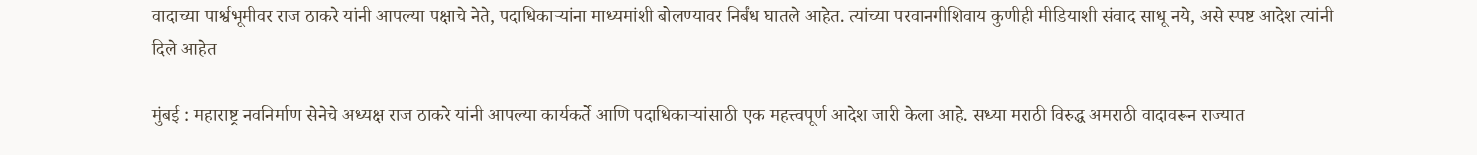वादाच्या पार्श्वभूमीवर राज ठाकरे यांनी आपल्या पक्षाचे नेते, पदाधिकाऱ्यांना माध्यमांशी बोलण्यावर निर्बंध घातले आहेत. त्यांच्या परवानगीशिवाय कुणीही मीडियाशी संवाद साधू नये, असे स्पष्ट आदेश त्यांनी दिले आहेत

मुंबई : महाराष्ट्र नवनिर्माण सेनेचे अध्यक्ष राज ठाकरे यांनी आपल्या कार्यकर्ते आणि पदाधिकाऱ्यांसाठी एक महत्त्वपूर्ण आदेश जारी केला आहे. सध्या मराठी विरुद्ध अमराठी वादावरून राज्यात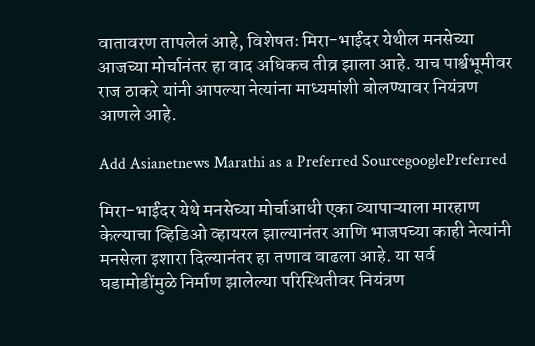वातावरण तापलेलं आहे, विशेषतः मिरा-भाईंदर येथील मनसेच्या आजच्या मोर्चानंतर हा वाद अधिकच तीव्र झाला आहे. याच पार्श्वभूमीवर राज ठाकरे यांनी आपल्या नेत्यांना माध्यमांशी बोलण्यावर नियंत्रण आणले आहे.

Add Asianetnews Marathi as a Preferred SourcegooglePreferred

मिरा-भाईंदर येथे मनसेच्या मोर्चाआधी एका व्यापाऱ्याला मारहाण केल्याचा व्हिडिओ व्हायरल झाल्यानंतर आणि भाजपच्या काही नेत्यांनी मनसेला इशारा दिल्यानंतर हा तणाव वाढला आहे. या सर्व घडामोडींमुळे निर्माण झालेल्या परिस्थितीवर नियंत्रण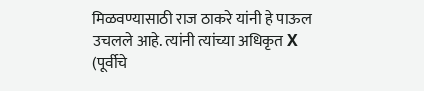मिळवण्यासाठी राज ठाकरे यांनी हे पाऊल उचलले आहे. त्यांनी त्यांच्या अधिकृत X (पूर्वीचे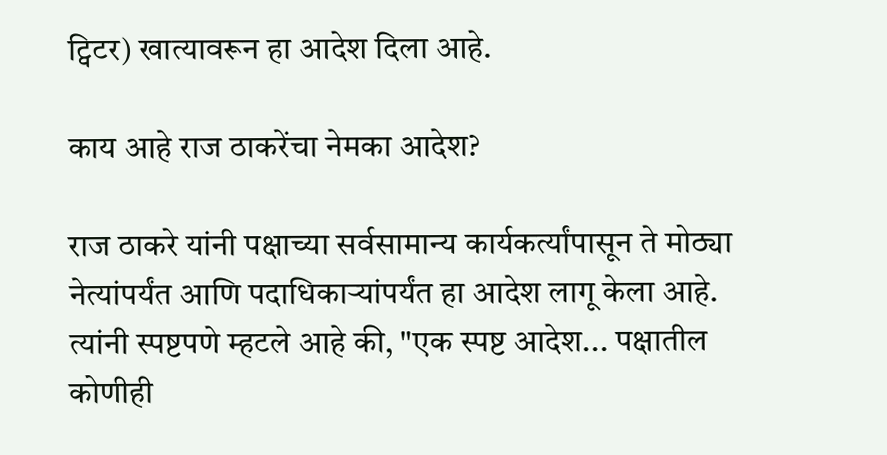ट्विटर) खात्यावरून हा आदेश दिला आहे.

काय आहे राज ठाकरेंचा नेमका आदेश?

राज ठाकरे यांनी पक्षाच्या सर्वसामान्य कार्यकर्त्यांपासून ते मोठ्या नेत्यांपर्यंत आणि पदाधिकाऱ्यांपर्यंत हा आदेश लागू केला आहे. त्यांनी स्पष्टपणे म्हटले आहे की, "एक स्पष्ट आदेश... पक्षातील कोणीही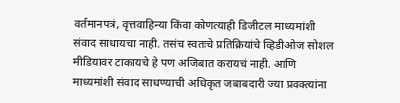वर्तमानपत्रं, वृत्तवाहिन्या किंवा कोणत्याही डिजीटल माध्यमांशी संवाद साधायचा नाही. तसंच स्वतःचे प्रतिक्रियांचे व्हिडीओज सोशल मीडियावर टाकायचे हे पण अजिबात करायचं नाही. आणि माध्यमांशी संवाद साधण्याची अधिकृत जबाबदारी ज्या प्रवक्त्यांना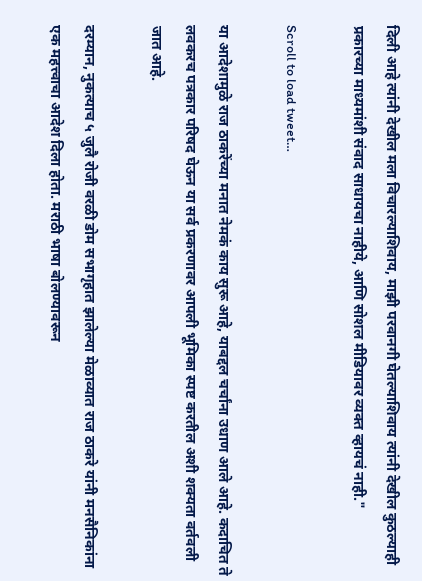दिली आहे त्यांनी देखील मला विचारल्याशिवाय, माझी परवानगी घेतल्याशिवाय त्यांनी देखील कुठल्याही प्रकारच्या माध्यमांशी संवाद साधायचा नाहीये, आणि सोशल मीडियावर व्यक्त व्हायचं नाही."

Scroll to load tweet…

या आदेशामुळे राज ठाकरेंच्या मनात नेमकं काय सुरू आहे, याबद्दल चर्चांना उधाण आले आहे. कदाचित ते लवकरच पत्रकार परिषद घेऊन या सर्व प्रकरणावर आपली भूमिका स्पष्ट करतील अशी शक्यता वर्तवली जात आहे.

दरम्यान, नुकत्याच ५ जुलै रोजी वरळी डोम सभागृहात झालेल्या मेळाव्यात राज ठाकरे यांनी मनसैनिकांना एक महत्त्वाचा आदेश दिला होता. मराठी भाषा बोलण्यावरून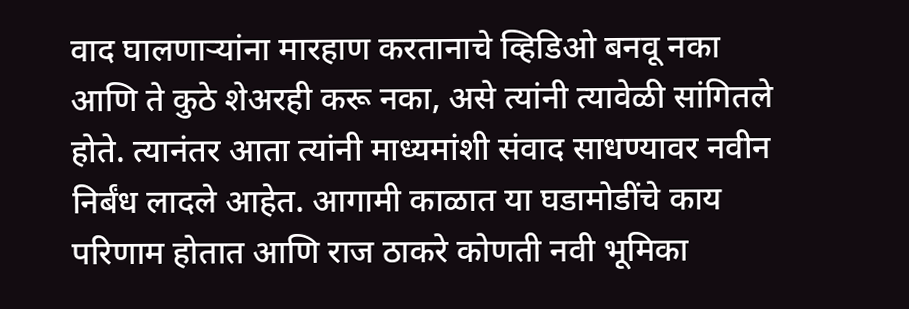वाद घालणाऱ्यांना मारहाण करतानाचे व्हिडिओ बनवू नका आणि ते कुठे शेअरही करू नका, असे त्यांनी त्यावेळी सांगितले होते. त्यानंतर आता त्यांनी माध्यमांशी संवाद साधण्यावर नवीन निर्बंध लादले आहेत. आगामी काळात या घडामोडींचे काय परिणाम होतात आणि राज ठाकरे कोणती नवी भूमिका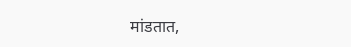मांडतात,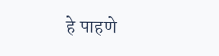हे पाहणे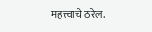महत्त्वाचे ठरेल.